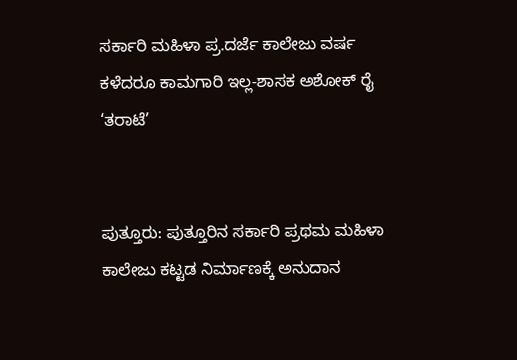ಸರ್ಕಾರಿ ಮಹಿಳಾ ಪ್ರ.ದರ್ಜೆ ಕಾಲೇಜು ವರ್ಷ ಕಳೆದರೂ ಕಾಮಗಾರಿ ಇಲ್ಲ-ಶಾಸಕ ಅಶೋಕ್ ರೈ ‘ತರಾಟೆ’


ಪುತ್ತೂರು: ಪುತ್ತೂರಿನ ಸರ್ಕಾರಿ ಪ್ರಥಮ ಮಹಿಳಾ ಕಾಲೇಜು ಕಟ್ಟಡ ನಿರ್ಮಾಣಕ್ಕೆ ಅನುದಾನ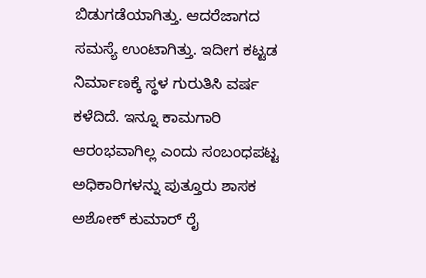ಬಿಡುಗಡೆಯಾಗಿತ್ತು. ಆದರೆಜಾಗದ ಸಮಸ್ಯೆ ಉಂಟಾಗಿತ್ತು. ಇದೀಗ ಕಟ್ಟಡ ನಿರ್ಮಾಣಕ್ಕೆ ಸ್ಥಳ ಗುರುತಿಸಿ ವರ್ಷ ಕಳೆದಿದೆ. ಇನ್ನೂ ಕಾಮಗಾರಿ ಆರಂಭವಾಗಿಲ್ಲ ಎಂದು ಸಂಬಂಧಪಟ್ಟ ಅಧಿಕಾರಿಗಳನ್ನು ಪುತ್ತೂರು ಶಾಸಕ ಅಶೋಕ್ ಕುಮಾರ್ ರೈ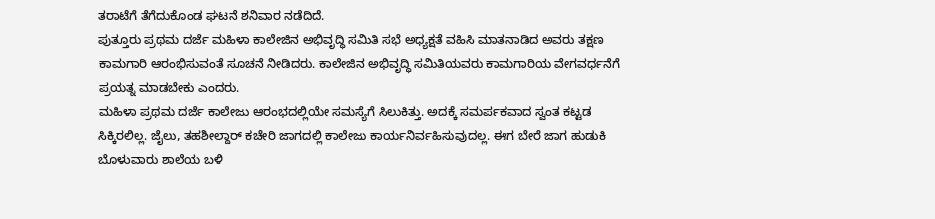ತರಾಟೆಗೆ ತೆಗೆದುಕೊಂಡ ಘಟನೆ ಶನಿವಾರ ನಡೆದಿದೆ.
ಪುತ್ತೂರು ಪ್ರಥಮ ದರ್ಜೆ ಮಹಿಳಾ ಕಾಲೇಜಿನ ಅಭಿವೃದ್ಧಿ ಸಮಿತಿ ಸಭೆ ಅಧ್ಯಕ್ಷತೆ ವಹಿಸಿ ಮಾತನಾಡಿದ ಅವರು ತಕ್ಷಣ ಕಾಮಗಾರಿ ಆರಂಭಿಸುವಂತೆ ಸೂಚನೆ ನೀಡಿದರು. ಕಾಲೇಜಿನ ಅಭಿವೃದ್ಧಿ ಸಮಿತಿಯವರು ಕಾಮಗಾರಿಯ ವೇಗವರ್ಧನೆಗೆ ಪ್ರಯತ್ನ ಮಾಡಬೇಕು ಎಂದರು.
ಮಹಿಳಾ ಪ್ರಥಮ ದರ್ಜೆ ಕಾಲೇಜು ಆರಂಭದಲ್ಲಿಯೇ ಸಮಸ್ಯೆಗೆ ಸಿಲುಕಿತ್ತು. ಅದಕ್ಕೆ ಸಮರ್ಪಕವಾದ ಸ್ವಂತ ಕಟ್ಟಡ ಸಿಕ್ಕಿರಲಿಲ್ಲ. ಜೈಲು, ತಹಶೀಲ್ದಾರ್ ಕಚೇರಿ ಜಾಗದಲ್ಲಿ ಕಾಲೇಜು ಕಾರ್ಯನಿರ್ವಹಿಸುವುದಲ್ಲ. ಈಗ ಬೇರೆ ಜಾಗ ಹುಡುಕಿ ಬೊಳುವಾರು ಶಾಲೆಯ ಬಳಿ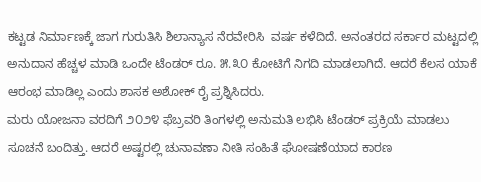ಕಟ್ಟಡ ನಿರ್ಮಾಣಕ್ಕೆ ಜಾಗ ಗುರುತಿಸಿ ಶಿಲಾನ್ಯಾಸ ನೆರವೇರಿಸಿ  ವರ್ಷ ಕಳೆದಿದೆ. ಅನಂತರದ ಸರ್ಕಾರ ಮಟ್ಟದಲ್ಲಿ ಅನುದಾನ ಹೆಚ್ಚಳ ಮಾಡಿ ಒಂದೇ ಟೆಂಡರ್ ರೂ. ೫.೩೦ ಕೋಟಿಗೆ ನಿಗದಿ ಮಾಡಲಾಗಿದೆ. ಆದರೆ ಕೆಲಸ ಯಾಕೆ ಆರಂಭ ಮಾಡಿಲ್ಲ ಎಂದು ಶಾಸಕ ಅಶೋಕ್ ರೈ ಪ್ರಶ್ನಿಸಿದರು.
ಮರು ಯೋಜನಾ ವರದಿಗೆ ೨೦೨೪ ಫೆಬ್ರವರಿ ತಿಂಗಳಲ್ಲಿ ಅನುಮತಿ ಲಭಿಸಿ ಟೆಂಡರ್ ಪ್ರಕ್ರಿಯೆ ಮಾಡಲು ಸೂಚನೆ ಬಂದಿತ್ತು. ಆದರೆ ಅಷ್ಟರಲ್ಲಿ ಚುನಾವಣಾ ನೀತಿ ಸಂಹಿತೆ ಘೋಷಣೆಯಾದ ಕಾರಣ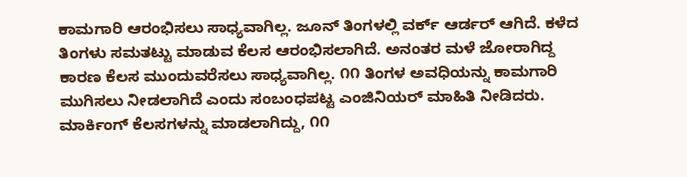ಕಾಮಗಾರಿ ಆರಂಭಿಸಲು ಸಾಧ್ಯವಾಗಿಲ್ಲ. ಜೂನ್ ತಿಂಗಳಲ್ಲಿ ವರ್ಕ್ ಆರ್ಡರ್ ಆಗಿದೆ. ಕಳೆದ ತಿಂಗಳು ಸಮತಟ್ಟು ಮಾಡುವ ಕೆಲಸ ಆರಂಭಿಸಲಾಗಿದೆ. ಅನಂತರ ಮಳೆ ಜೋರಾಗಿದ್ದ ಕಾರಣ ಕೆಲಸ ಮುಂದುವರೆಸಲು ಸಾಧ್ಯವಾಗಿಲ್ಲ. ೧೧ ತಿಂಗಳ ಅವಧಿಯನ್ನು ಕಾಮಗಾರಿ ಮುಗಿಸಲು ನೀಡಲಾಗಿದೆ ಎಂದು ಸಂಬಂಧಪಟ್ಟ ಎಂಜಿನಿಯರ್ ಮಾಹಿತಿ ನೀಡಿದರು. ಮಾರ್ಕಿಂಗ್ ಕೆಲಸಗಳನ್ನು ಮಾಡಲಾಗಿದ್ದು, ೧೧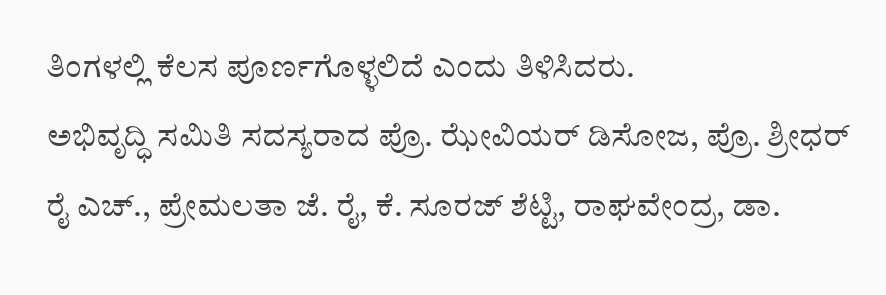ತಿಂಗಳಲ್ಲಿ ಕೆಲಸ ಪೂರ್ಣಗೊಳ್ಳಲಿದೆ ಎಂದು ತಿಳಿಸಿದರು.
ಅಭಿವೃದ್ಧಿ ಸಮಿತಿ ಸದಸ್ಯರಾದ ಪ್ರೊ. ಝೇವಿಯರ್ ಡಿಸೋಜ, ಪ್ರೊ. ಶ್ರೀಧರ್ ರೈ ಎಚ್., ಪ್ರೇಮಲತಾ ಜೆ. ರೈ, ಕೆ. ಸೂರಜ್ ಶೆಟ್ಟಿ, ರಾಘವೇಂದ್ರ, ಡಾ.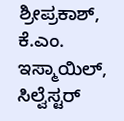ಶ್ರೀಪ್ರಕಾಶ್, ಕೆ.ಎಂ. ಇಸ್ಮಾಯಿಲ್, ಸಿಲ್ವೆಸ್ಟರ್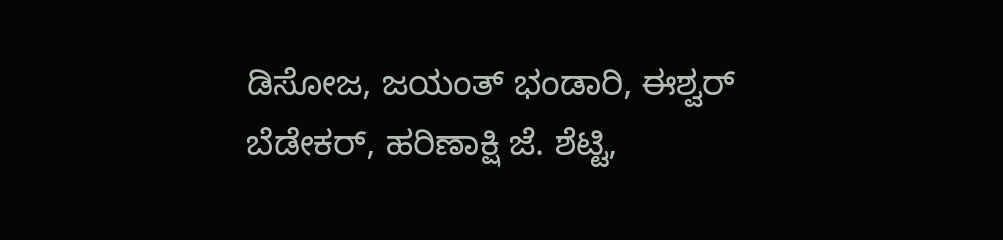ಡಿಸೋಜ, ಜಯಂತ್ ಭಂಡಾರಿ, ಈಶ್ವರ್ ಬೆಡೇಕರ್, ಹರಿಣಾಕ್ಷಿ ಜೆ. ಶೆಟ್ಟಿ,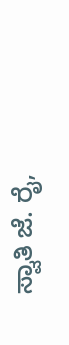ಸ್ವಾತಿ ಜೆ. ರೈ,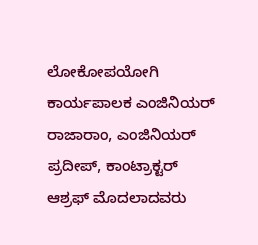ಲೋಕೋಪಯೋಗಿ ಕಾರ್ಯಪಾಲಕ ಎಂಜಿನಿಯರ್ ರಾಜಾರಾಂ, ಎಂಜಿನಿಯರ್ ಪ್ರದೀಪ್, ಕಾಂಟ್ರಾಕ್ಟರ್ ಆಶ್ರಫ್ ಮೊದಲಾದವರು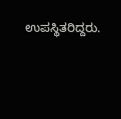ಉಪಸ್ಥಿತರಿದ್ದರು.